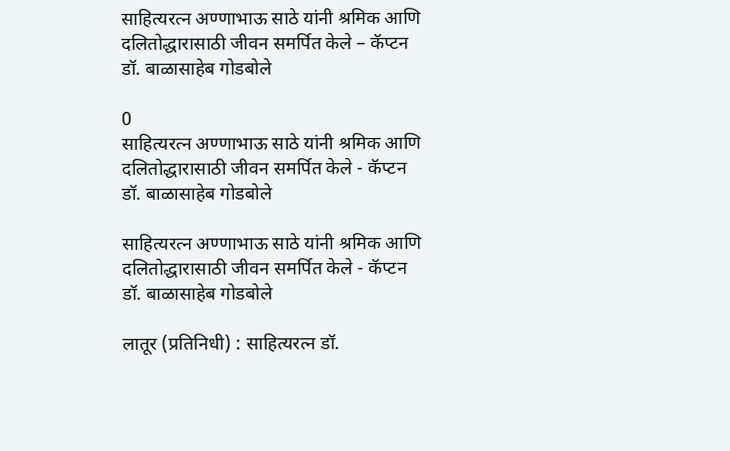साहित्यरत्न अण्णाभाऊ साठे यांनी श्रमिक आणि दलितोद्धारासाठी जीवन समर्पित केले – कॅप्टन डॉ. बाळासाहेब गोडबोले

0
साहित्यरत्न अण्णाभाऊ साठे यांनी श्रमिक आणि दलितोद्धारासाठी जीवन समर्पित केले - कॅप्टन डॉ. बाळासाहेब गोडबोले

साहित्यरत्न अण्णाभाऊ साठे यांनी श्रमिक आणि दलितोद्धारासाठी जीवन समर्पित केले - कॅप्टन डॉ. बाळासाहेब गोडबोले

लातूर (प्रतिनिधी) : साहित्यरत्न डॉ.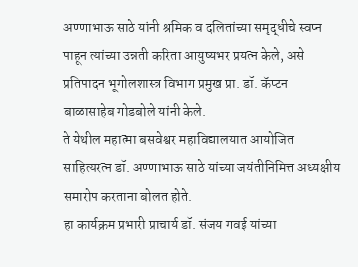अण्णाभाऊ साठे यांनी श्रमिक व दलितांच्या समृद्धीचे स्वप्न पाहून त्यांच्या उन्नती करिता आयुष्यभर प्रयत्न केले, असे प्रतिपादन भूगोलशास्त्र विभाग प्रमुख प्रा. डॉ. कॅप्टन बाळासाहेब गोडबोले यांनी केले.
ते येथील महात्मा बसवेश्वर महाविद्यालयात आयोजित साहित्यरत्न डॉ. अण्णाभाऊ साठे यांच्या जयंतीनिमित्त अध्यक्षीय समारोप करताना बोलत होते.
हा कार्यक्रम प्रभारी प्राचार्य डॉ. संजय गवई यांच्या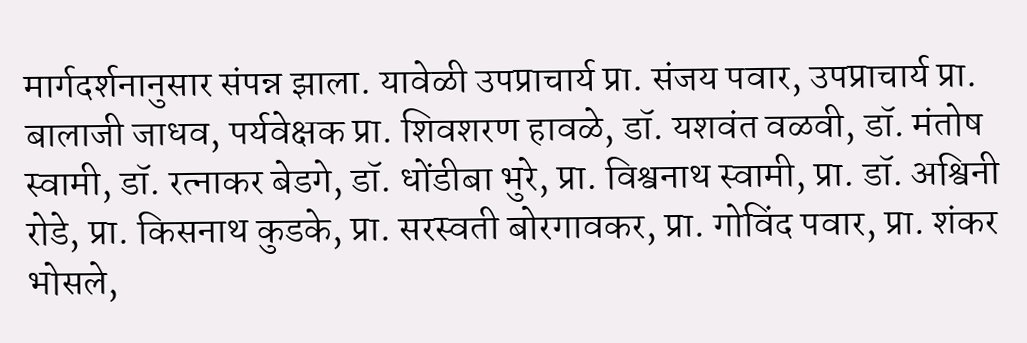मार्गदर्शनानुसार संपन्न झाला. यावेळी उपप्राचार्य प्रा. संजय पवार, उपप्राचार्य प्रा. बालाजी जाधव, पर्यवेक्षक प्रा. शिवशरण हावळे, डॉ. यशवंत वळवी, डॉ. मंतोष स्वामी, डॉ. रत्नाकर बेडगे, डॉ. धोंडीबा भुरे, प्रा. विश्वनाथ स्वामी, प्रा. डॉ. अश्विनी रोडे, प्रा. किसनाथ कुडके, प्रा. सरस्वती बोरगावकर, प्रा. गोविंद पवार, प्रा. शंकर भोसले,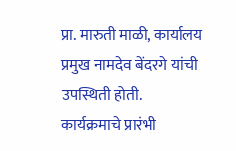प्रा. मारुती माळी, कार्यालय प्रमुख नामदेव बेंदरगे यांची उपस्थिती होती.
कार्यक्रमाचे प्रारंभी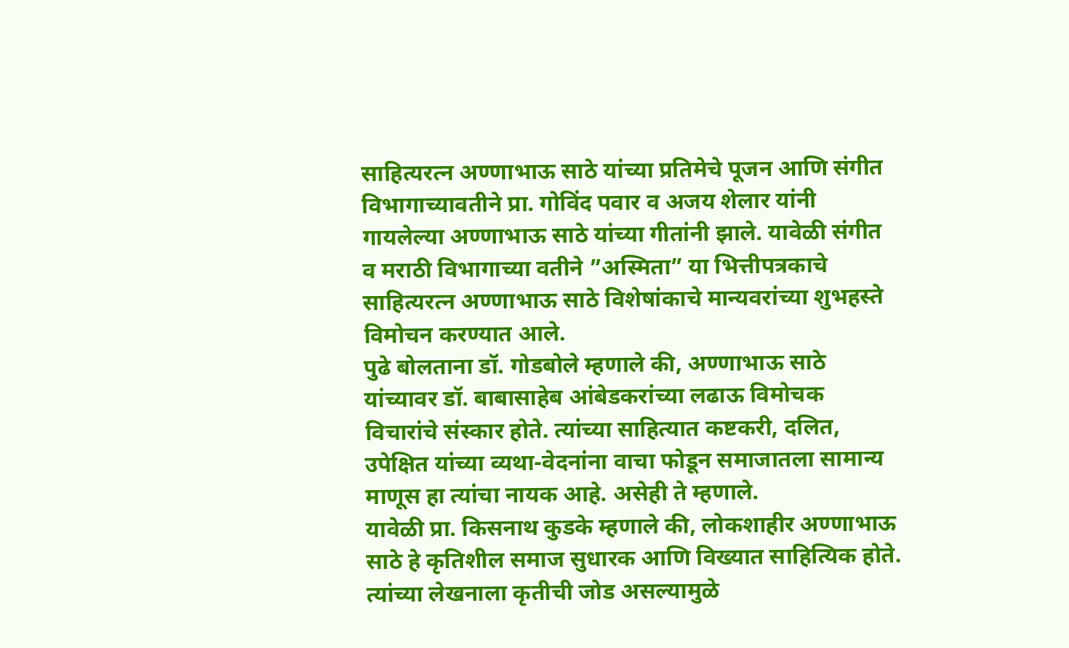साहित्यरत्न अण्णाभाऊ साठे यांच्या प्रतिमेचे पूजन आणि संगीत विभागाच्यावतीने प्रा. गोविंद पवार व अजय शेलार यांनी गायलेल्या अण्णाभाऊ साठे यांच्या गीतांनी झाले. यावेळी संगीत व मराठी विभागाच्या वतीने ”अस्मिता” या भित्तीपत्रकाचे साहित्यरत्न अण्णाभाऊ साठे विशेषांकाचे मान्यवरांच्या शुभहस्ते विमोचन करण्यात आले.
पुढे बोलताना डॉ. गोडबोले म्हणाले की, अण्णाभाऊ साठे यांच्यावर डॉ. बाबासाहेब आंबेडकरांच्या लढाऊ विमोचक विचारांचे संस्कार होते. त्यांच्या साहित्यात कष्टकरी, दलित, उपेक्षित यांच्या व्यथा-वेदनांना वाचा फोडून समाजातला सामान्य माणूस हा त्यांचा नायक आहे. असेही ते म्हणाले.
यावेळी प्रा. किसनाथ कुडके म्हणाले की, लोकशाहीर अण्णाभाऊ साठे हे कृतिशील समाज सुधारक आणि विख्यात साहित्यिक होते. त्यांच्या लेखनाला कृतीची जोड असल्यामुळे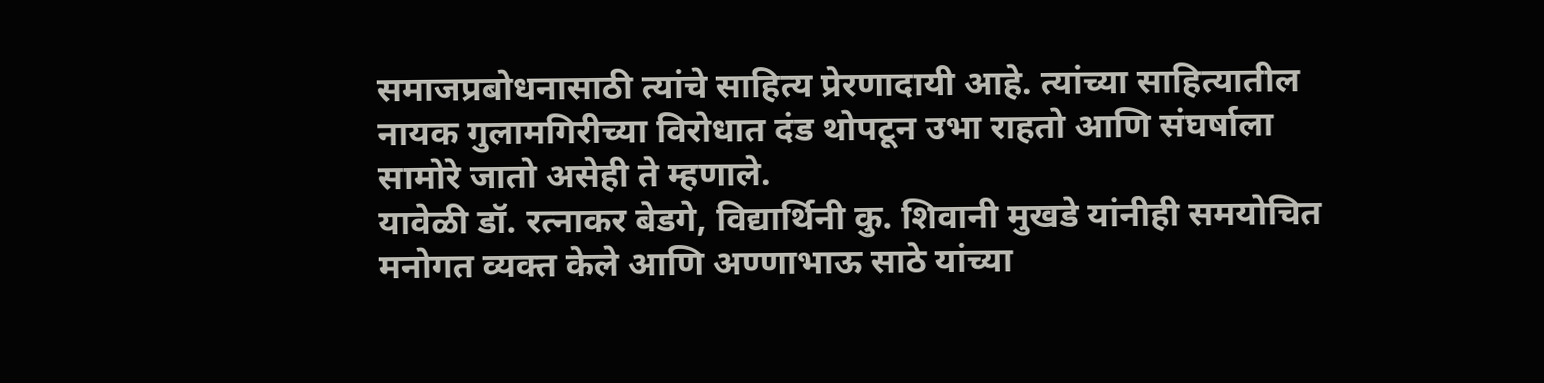समाजप्रबोधनासाठी त्यांचे साहित्य प्रेरणादायी आहे. त्यांच्या साहित्यातील नायक गुलामगिरीच्या विरोधात दंड थोपटून उभा राहतो आणि संघर्षाला सामोरे जातो असेही ते म्हणाले.
यावेळी डॉ. रत्नाकर बेडगे, विद्यार्थिनी कु. शिवानी मुखडे यांनीही समयोचित मनोगत व्यक्त केले आणि अण्णाभाऊ साठे यांच्या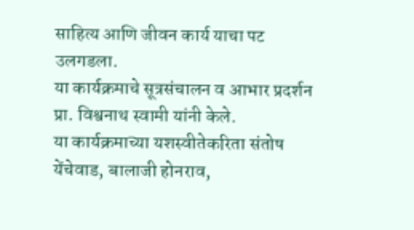साहित्य आणि जीवन कार्य याचा पट उलगडला.
या कार्यक्रमाचे सूत्रसंचालन व आभार प्रदर्शन प्रा. विश्वनाथ स्वामी यांनी केले.
या कार्यक्रमाच्या यशस्वीतेकरिता संतोष येंचेवाड, बालाजी होनराव,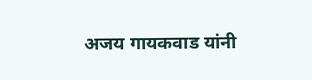अजय गायकवाड यांनी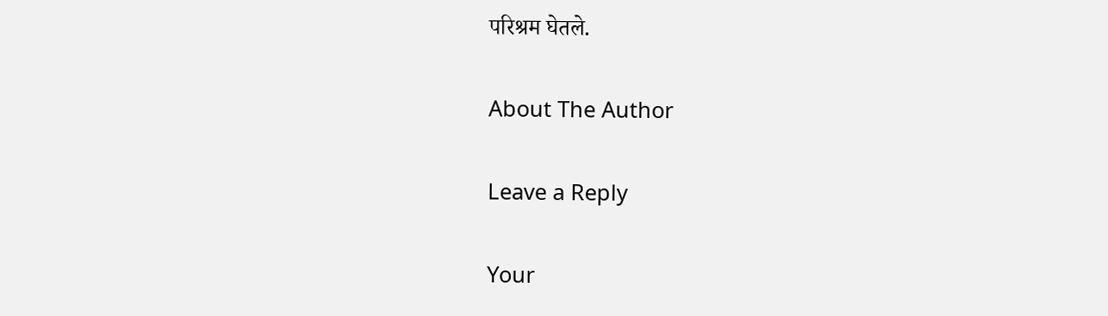परिश्रम घेतले.

About The Author

Leave a Reply

Your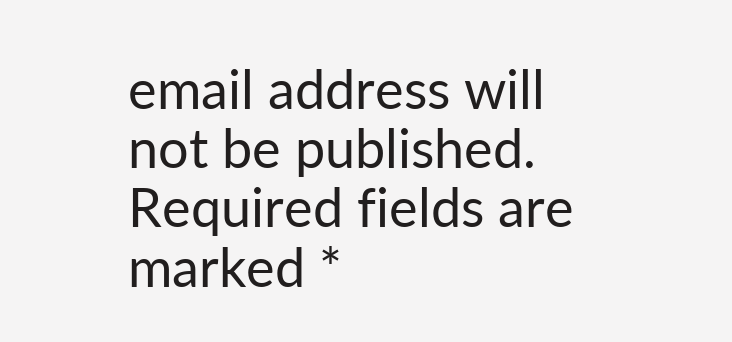email address will not be published. Required fields are marked *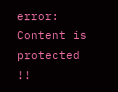error: Content is protected !!